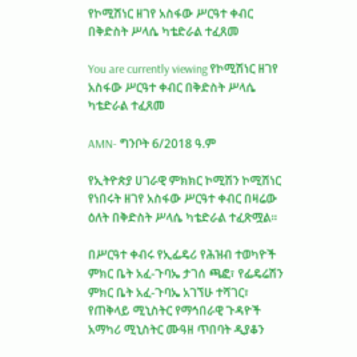የኮሚሽነር ዘገየ አስፋው ሥርዓተ ቀብር በቅድስት ሥላሴ ካቴድራል ተፈጸመ

You are currently viewing የኮሚሽነር ዘገየ አስፋው ሥርዓተ ቀብር በቅድስት ሥላሴ ካቴድራል ተፈጸመ

AMN- ግንቦት 6/2018 ዓ.ም

የኢትዮጵያ ሀገራዊ ምክክር ኮሚሽን ኮሚሽነር የነበሩት ዘገየ አስፋው ሥርዓተ ቀብር በዛሬው ዕለት በቅድስት ሥላሴ ካቴድራል ተፈጽሟል።

በሥርዓተ ቀብሩ የኢፌዴሪ የሕዝብ ተወካዮች ምክር ቤት አፈ-ጉባኤ ታገሰ ጫፎ፣ የፌዴሬሽን ምክር ቤት አፈ-ጉባኤ አገኘሁ ተሻገር፣ የጠቅላይ ሚኒስትር የማኅበራዊ ጉዳዮች አማካሪ ሚኒስትር ሙዓዘ ጥበባት ዲያቆን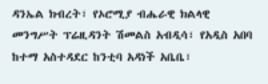ዳንኤል ክብረት፣ የኦሮሚያ ብሔራዊ ክልላዊ መንግሥት ፕሬዚዳንት ሽመልስ አብዲሳ፣ የአዲስ አበባ ከተማ አስተዳደር ከንቲባ አዳነች አቤቤ፣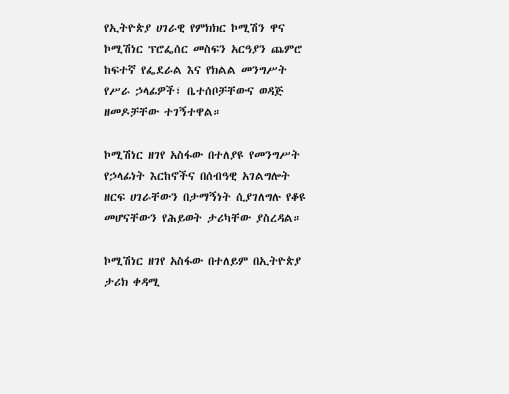የኢትዮጵያ ሀገራዊ የምክክር ኮሚሽን ዋና ኮሚሽነር ፕሮፌሰር መስፍን አርዓያን ጨምሮ ከፍተኛ የፌደራል እና የክልል መንግሥት የሥራ ኃላፊዎች፣ ቤተሰቦቻቸውና ወዳጅ ዘመዶቻቸው ተገኝተዋል።

ኮሚሽነር ዘገየ አስፋው በተለያዩ የመንግሥት የኃላፊነት እርከኖችና በሰብዓዊ አገልግሎት ዘርፍ ሀገራቸውን በታማኝነት ሲያገለግሉ የቆዩ መሆናቸውን የሕይወት ታሪካቸው ያስረዳል።

ኮሚሽነር ዘገየ አስፋው በተለይም በኢትዮጵያ ታሪክ ቀዳሚ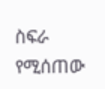ስፍራ የሚሰጠው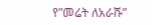የ”መሬት ለአራሹ”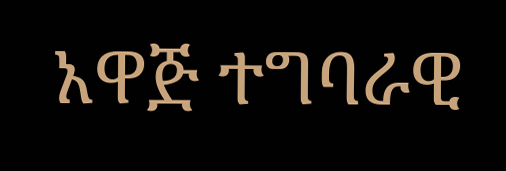አዋጅ ተግባራዊ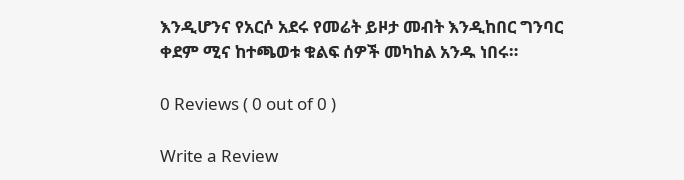እንዲሆንና የአርሶ አደሩ የመሬት ይዞታ መብት እንዲከበር ግንባር ቀደም ሚና ከተጫወቱ ቁልፍ ሰዎች መካከል አንዱ ነበሩ።

0 Reviews ( 0 out of 0 )

Write a Review